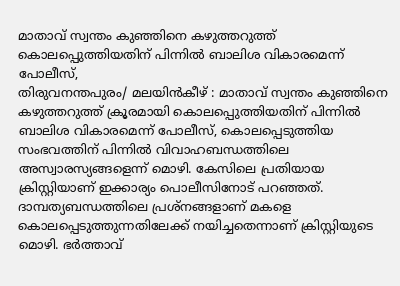മാതാവ് സ്വന്തം കുഞ്ഞിനെ കഴുത്തറുത്ത് കൊലപ്പെുത്തിയതിന് പിന്നിൽ ബാലിശ വികാരമെന്ന് പോലീസ്,
തിരുവനന്തപുരം/ മലയിൻകീഴ് : മാതാവ് സ്വന്തം കുഞ്ഞിനെ കഴുത്തറുത്ത് ക്രൂരമായി കൊലപ്പെുത്തിയതിന് പിന്നിൽ ബാലിശ വികാരമെന്ന് പോലീസ്, കൊലപ്പെടുത്തിയ സംഭവത്തിന് പിന്നിൽ വിവാഹബന്ധത്തിലെ അസ്വാരസ്യങ്ങളെന്ന് മൊഴി. കേസിലെ പ്രതിയായ ക്രിസ്റ്റിയാണ് ഇക്കാര്യം പൊലീസിനോട് പറഞ്ഞത്. ദാമ്പത്യബന്ധത്തിലെ പ്രശ്നങ്ങളാണ് മകളെ കൊലപ്പെടുത്തുന്നതിലേക്ക് നയിച്ചതെന്നാണ് ക്രിസ്റ്റിയുടെ മൊഴി. ഭർത്താവ്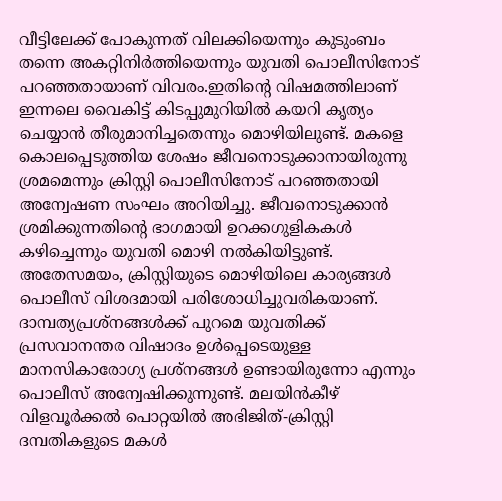വീട്ടിലേക്ക് പോകുന്നത് വിലക്കിയെന്നും കുടുംബം തന്നെ അകറ്റിനിർത്തിയെന്നും യുവതി പൊലീസിനോട് പറഞ്ഞതായാണ് വിവരം.ഇതിന്റെ വിഷമത്തിലാണ് ഇന്നലെ വൈകിട്ട് കിടപ്പുമുറിയിൽ കയറി കൃത്യം ചെയ്യാൻ തീരുമാനിച്ചതെന്നും മൊഴിയിലുണ്ട്. മകളെ കൊലപ്പെടുത്തിയ ശേഷം ജീവനൊടുക്കാനായിരുന്നു ശ്രമമെന്നും ക്രിസ്റ്റി പൊലീസിനോട് പറഞ്ഞതായി അന്വേഷണ സംഘം അറിയിച്ചു. ജീവനൊടുക്കാൻ ശ്രമിക്കുന്നതിന്റെ ഭാഗമായി ഉറക്കഗുളികകൾ കഴിച്ചെന്നും യുവതി മൊഴി നൽകിയിട്ടുണ്ട്. അതേസമയം, ക്രിസ്റ്റിയുടെ മൊഴിയിലെ കാര്യങ്ങൾ പൊലീസ് വിശദമായി പരിശോധിച്ചുവരികയാണ്. ദാമ്പത്യപ്രശ്നങ്ങൾക്ക് പുറമെ യുവതിക്ക് പ്രസവാനന്തര വിഷാദം ഉൾപ്പെടെയുള്ള മാനസികാരോഗ്യ പ്രശ്നങ്ങൾ ഉണ്ടായിരുന്നോ എന്നും പൊലീസ് അന്വേഷിക്കുന്നുണ്ട്. മലയിൻകീഴ് വിളവൂർക്കൽ പൊറ്റയിൽ അഭിജിത്-ക്രിസ്റ്റി ദമ്പതികളുടെ മകൾ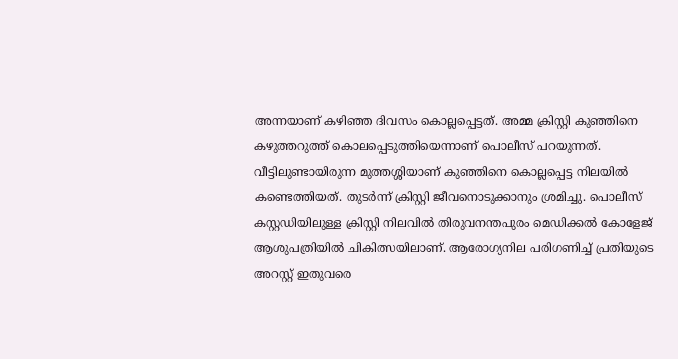അന്നയാണ് കഴിഞ്ഞ ദിവസം കൊല്ലപ്പെട്ടത്. അമ്മ ക്രിസ്റ്റി കുഞ്ഞിനെ കഴുത്തറുത്ത് കൊലപ്പെടുത്തിയെന്നാണ് പൊലീസ് പറയുന്നത്.
വീട്ടിലുണ്ടായിരുന്ന മുത്തശ്ശിയാണ് കുഞ്ഞിനെ കൊല്ലപ്പെട്ട നിലയിൽ കണ്ടെത്തിയത്. തുടർന്ന് ക്രിസ്റ്റി ജീവനൊടുക്കാനും ശ്രമിച്ചു. പൊലീസ് കസ്റ്റഡിയിലുള്ള ക്രിസ്റ്റി നിലവിൽ തിരുവനന്തപുരം മെഡിക്കൽ കോളേജ് ആശുപത്രിയിൽ ചികിത്സയിലാണ്. ആരോഗ്യനില പരിഗണിച്ച് പ്രതിയുടെ അറസ്റ്റ് ഇതുവരെ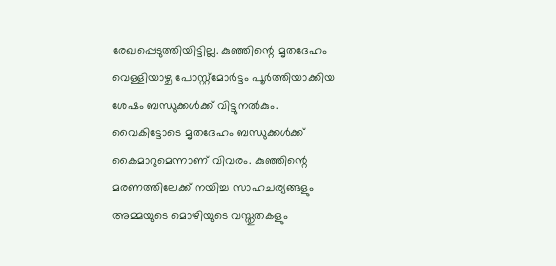രേഖപ്പെടുത്തിയിട്ടില്ല. കുഞ്ഞിന്റെ മൃതദേഹം വെള്ളിയാഴ്ച പോസ്റ്റ്മോർട്ടം പൂർത്തിയാക്കിയ ശേഷം ബന്ധുക്കൾക്ക് വിട്ടുനൽകും. വൈകിട്ടോടെ മൃതദേഹം ബന്ധുക്കൾക്ക് കൈമാറുമെന്നാണ് വിവരം. കുഞ്ഞിന്റെ മരണത്തിലേക്ക് നയിച്ച സാഹചര്യങ്ങളും അമ്മയുടെ മൊഴിയുടെ വസ്തുതകളും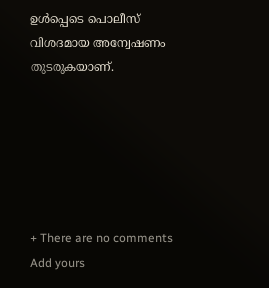ഉൾപ്പെടെ പൊലീസ് വിശദമായ അന്വേഷണം തുടരുകയാണ്.






+ There are no comments
Add yours